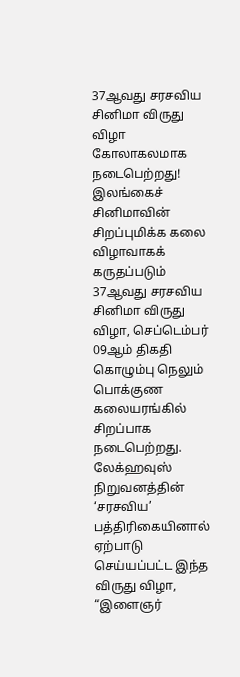37ஆவது சரசவிய சினிமா விருது விழா கோலாகலமாக நடைபெற்றது!
இலங்கைச் சினிமாவின் சிறப்புமிக்க கலை விழாவாகக் கருதப்படும் 37ஆவது சரசவிய சினிமா விருது விழா, செப்டெம்பர் 09ஆம் திகதி கொழும்பு நெலும் பொக்குண கலையரங்கில் சிறப்பாக நடைபெற்றது.
லேக்ஹவுஸ் நிறுவனத்தின் ‘சரசவிய’ பத்திரிகையினால் ஏற்பாடு செய்யப்பட்ட இந்த விருது விழா, “இளைஞர்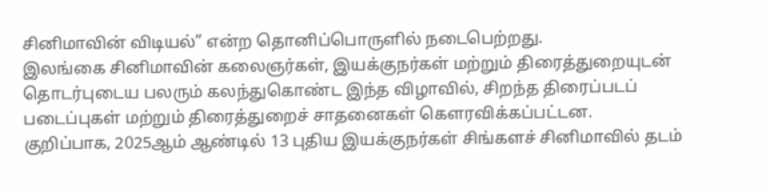சினிமாவின் விடியல்” என்ற தொனிப்பொருளில் நடைபெற்றது.
இலங்கை சினிமாவின் கலைஞர்கள், இயக்குநர்கள் மற்றும் திரைத்துறையுடன் தொடர்புடைய பலரும் கலந்துகொண்ட இந்த விழாவில், சிறந்த திரைப்படப் படைப்புகள் மற்றும் திரைத்துறைச் சாதனைகள் கௌரவிக்கப்பட்டன.
குறிப்பாக, 2025ஆம் ஆண்டில் 13 புதிய இயக்குநர்கள் சிங்களச் சினிமாவில் தடம்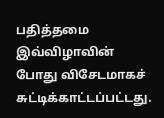பதித்தமை இவ்விழாவின் போது விசேடமாகச் சுட்டிக்காட்டப்பட்டது.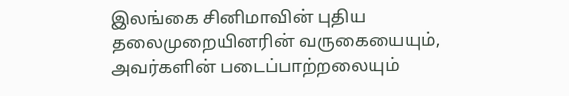இலங்கை சினிமாவின் புதிய தலைமுறையினரின் வருகையையும், அவர்களின் படைப்பாற்றலையும்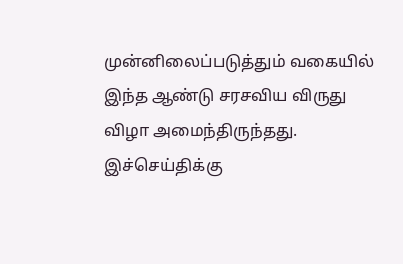முன்னிலைப்படுத்தும் வகையில் இந்த ஆண்டு சரசவிய விருது விழா அமைந்திருந்தது.
இச்செய்திக்கு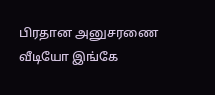பிரதான அனுசரணை
வீடியோ இங்கே